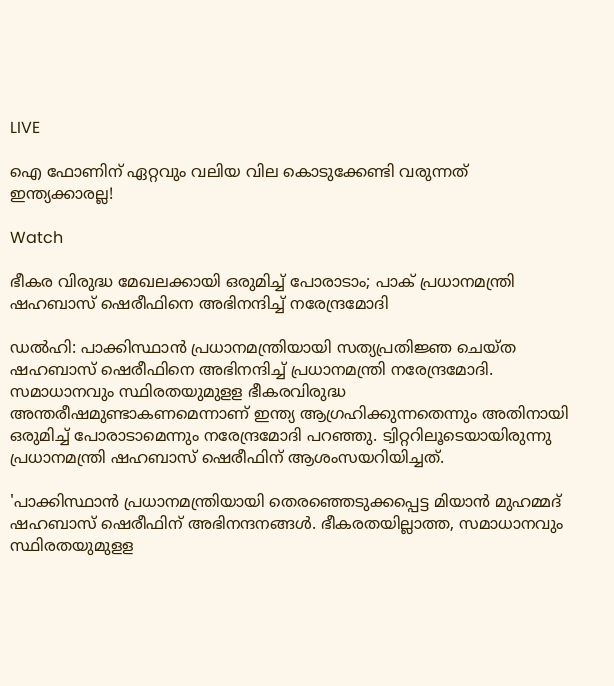LIVE

ഐ ഫോണിന് ഏറ്റവും വലിയ വില കൊടുക്കേണ്ടി വരുന്നത് ഇന്ത്യക്കാരല്ല!

Watch

ഭീകര വിരുദ്ധ മേഖലക്കായി ഒരുമിച്ച് പോരാടാം; പാക് പ്രധാനമന്ത്രി ഷഹബാസ് ഷെരീഫിനെ അഭിനന്ദിച്ച് നരേന്ദ്രമോദി

ഡല്‍ഹി: പാക്കിസ്ഥാന്‍ പ്രധാനമന്ത്രിയായി സത്യപ്രതിജ്ഞ ചെയ്ത ഷഹബാസ് ഷെരീഫിനെ അഭിനന്ദിച്ച് പ്രധാനമന്ത്രി നരേന്ദ്രമോദി. സമാധാനവും സ്ഥിരതയുമുളള ഭീകരവിരുദ്ധ അന്തരീഷമുണ്ടാകണമെന്നാണ് ഇന്ത്യ ആഗ്രഹിക്കുന്നതെന്നും അതിനായി ഒരുമിച്ച് പോരാടാമെന്നും നരേന്ദ്രമോദി പറഞ്ഞു. ട്വിറ്ററിലൂടെയായിരുന്നു പ്രധാനമന്ത്രി ഷഹബാസ് ഷെരീഫിന് ആശംസയറിയിച്ചത്.

'പാക്കിസ്ഥാന്‍ പ്രധാനമന്ത്രിയായി തെരഞ്ഞെടുക്കപ്പെട്ട മിയാന്‍ മുഹമ്മദ് ഷഹബാസ് ഷെരീഫിന് അഭിനന്ദനങ്ങള്‍. ഭീകരതയില്ലാത്ത, സമാധാനവും സ്ഥിരതയുമുളള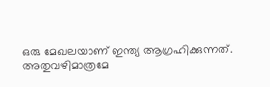ഒരു മേഖലയാണ് ഇന്ത്യ ആഗ്രഹിക്കുന്നത്. അതുവഴിമാത്രമേ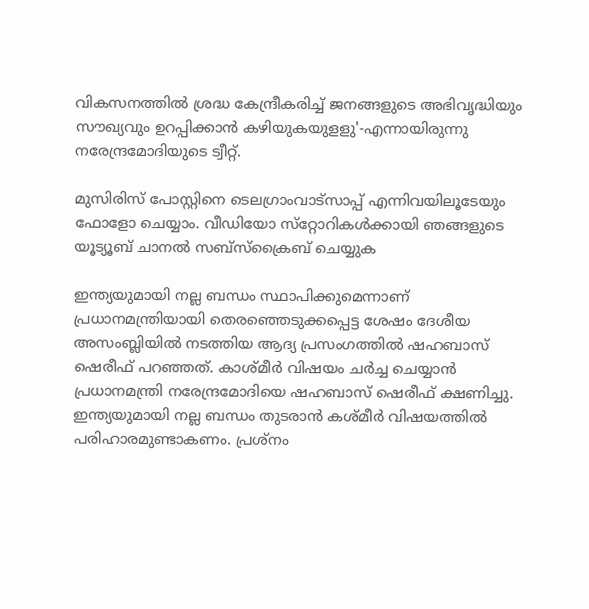വികസനത്തില്‍ ശ്രദ്ധ കേന്ദ്രീകരിച്ച് ജനങ്ങളുടെ അഭിവൃദ്ധിയും സൗഖ്യവും ഉറപ്പിക്കാന്‍ കഴിയുകയുളളു'-എന്നായിരുന്നു നരേന്ദ്രമോദിയുടെ ട്വീറ്റ്.

മുസിരിസ് പോസ്റ്റിനെ ടെലഗ്രാംവാട്‌സാപ്പ് എന്നിവയിലൂടേയും  ഫോളോ ചെയ്യാം. വീഡിയോ സ്‌റ്റോറികള്‍ക്കായി ഞങ്ങളുടെ യൂട്യൂബ് ചാനല്‍ സബ്‌സ്‌ക്രൈബ് ചെയ്യുക

ഇന്ത്യയുമായി നല്ല ബന്ധം സ്ഥാപിക്കുമെന്നാണ് പ്രധാനമന്ത്രിയായി തെരഞ്ഞെടുക്കപ്പെട്ട ശേഷം ദേശീയ അസംബ്ലിയില്‍ നടത്തിയ ആദ്യ പ്രസംഗത്തില്‍ ഷഹബാസ് ഷെരീഫ് പറഞ്ഞത്. കാശ്മീര്‍ വിഷയം ചര്‍ച്ച ചെയ്യാന്‍ പ്രധാനമന്ത്രി നരേന്ദ്രമോദിയെ ഷഹബാസ് ഷെരീഫ് ക്ഷണിച്ചു. ഇന്ത്യയുമായി നല്ല ബന്ധം തുടരാന്‍ കശ്മീര്‍ വിഷയത്തില്‍ പരിഹാരമുണ്ടാകണം. പ്രശ്‌നം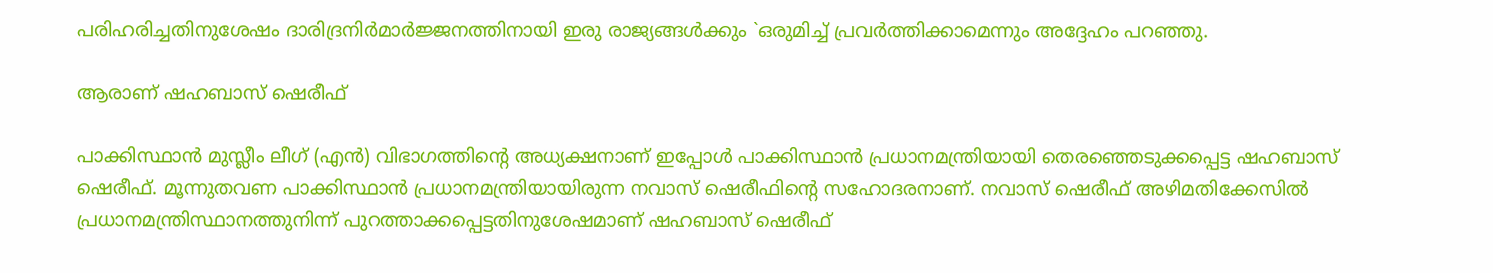പരിഹരിച്ചതിനുശേഷം ദാരിദ്രനിര്‍മാര്‍ജ്ജനത്തിനായി ഇരു രാജ്യങ്ങള്‍ക്കും `ഒരുമിച്ച് പ്രവര്‍ത്തിക്കാമെന്നും അദ്ദേഹം പറഞ്ഞു.

ആരാണ് ഷഹബാസ് ഷെരീഫ്

പാക്കിസ്ഥാന്‍ മുസ്ലീം ലീഗ് (എന്‍) വിഭാഗത്തിന്റെ അധ്യക്ഷനാണ് ഇപ്പോള്‍ പാക്കിസ്ഥാന്‍ പ്രധാനമന്ത്രിയായി തെരഞ്ഞെടുക്കപ്പെട്ട ഷഹബാസ് ഷെരീഫ്. മൂന്നുതവണ പാക്കിസ്ഥാന്‍ പ്രധാനമന്ത്രിയായിരുന്ന നവാസ് ഷെരീഫിന്റെ സഹോദരനാണ്. നവാസ് ഷെരീഫ് അഴിമതിക്കേസില്‍ പ്രധാനമന്ത്രിസ്ഥാനത്തുനിന്ന് പുറത്താക്കപ്പെട്ടതിനുശേഷമാണ് ഷഹബാസ് ഷെരീഫ്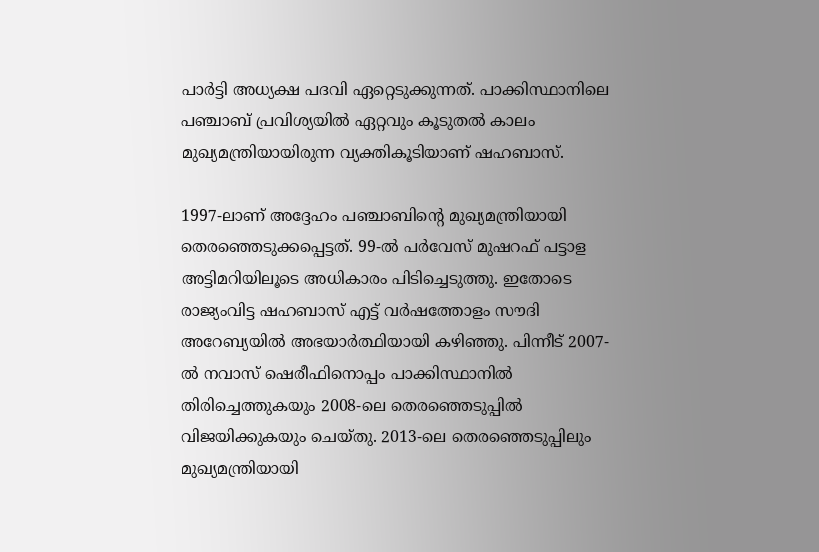പാര്‍ട്ടി അധ്യക്ഷ പദവി ഏറ്റെടുക്കുന്നത്. പാക്കിസ്ഥാനിലെ പഞ്ചാബ് പ്രവിശ്യയില്‍ ഏറ്റവും കൂടുതല്‍ കാലം മുഖ്യമന്ത്രിയായിരുന്ന വ്യക്തികൂടിയാണ് ഷഹബാസ്.

1997-ലാണ് അദ്ദേഹം പഞ്ചാബിന്റെ മുഖ്യമന്ത്രിയായി തെരഞ്ഞെടുക്കപ്പെട്ടത്. 99-ല്‍ പര്‍വേസ് മുഷറഫ് പട്ടാള അട്ടിമറിയിലൂടെ അധികാരം പിടിച്ചെടുത്തു. ഇതോടെ രാജ്യംവിട്ട ഷഹബാസ് എട്ട് വര്‍ഷത്തോളം സൗദി അറേബ്യയില്‍ അഭയാര്‍ത്ഥിയായി കഴിഞ്ഞു. പിന്നീട് 2007-ല്‍ നവാസ് ഷെരീഫിനൊപ്പം പാക്കിസ്ഥാനില്‍ തിരിച്ചെത്തുകയും 2008-ലെ തെരഞ്ഞെടുപ്പില്‍ വിജയിക്കുകയും ചെയ്തു. 2013-ലെ തെരഞ്ഞെടുപ്പിലും മുഖ്യമന്ത്രിയായി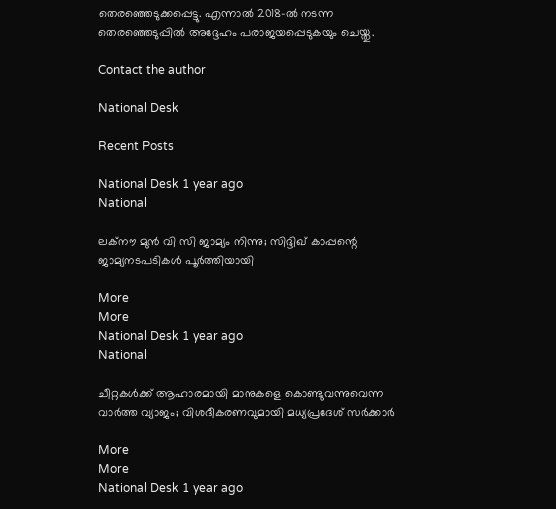തെരഞ്ഞെടുക്കപ്പെട്ടു. എന്നാല്‍ 2018-ല്‍ നടന്ന തെരഞ്ഞെടുപ്പില്‍ അദ്ദേഹം പരാജയപ്പെടുകയും ചെയ്തു.

Contact the author

National Desk

Recent Posts

National Desk 1 year ago
National

ലക്‌നൗ മുന്‍ വി സി ജാമ്യം നിന്നു; സിദ്ദിഖ് കാപ്പന്റെ ജാമ്യനടപടികള്‍ പൂര്‍ത്തിയായി

More
More
National Desk 1 year ago
National

ചീറ്റകള്‍ക്ക് ആഹാരമായി മാനുകളെ കൊണ്ടുവന്നുവെന്ന വാര്‍ത്ത വ്യാജം; വിശദീകരണവുമായി മധ്യപ്രദേശ് സര്‍ക്കാര്‍

More
More
National Desk 1 year ago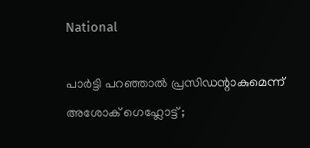National

പാര്‍ട്ടി പറഞ്ഞാല്‍ പ്രസിഡന്റാകുമെന്ന് അശോക്‌ ഗെഹ്ലോട്ട് ;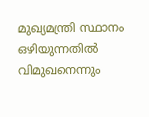മുഖ്യമന്ത്രി സ്ഥാനം ഒഴിയുന്നതില്‍ വിമുഖനെന്നും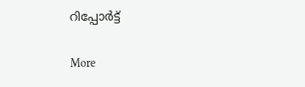റിപ്പോര്‍ട്ട്‌

More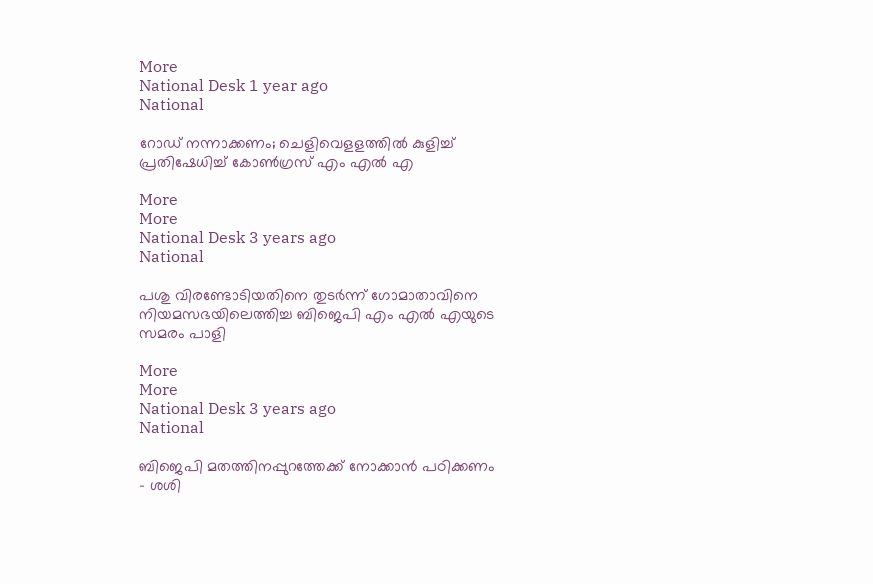More
National Desk 1 year ago
National

റോഡ് നന്നാക്കണം; ചെളിവെളളത്തില്‍ കുളിച്ച് പ്രതിഷേധിച്ച് കോണ്‍ഗ്രസ് എം എല്‍ എ

More
More
National Desk 3 years ago
National

പശു വിരണ്ടോടിയതിനെ തുടര്‍ന്ന് ഗോമാതാവിനെ നിയമസഭയിലെത്തിച്ച ബിജെപി എം എല്‍ എയുടെ സമരം പാളി

More
More
National Desk 3 years ago
National

ബിജെപി മതത്തിനപ്പുറത്തേക്ക് നോക്കാന്‍ പഠിക്കണം - ശശി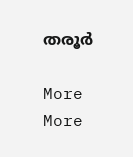തരൂര്‍

More
More